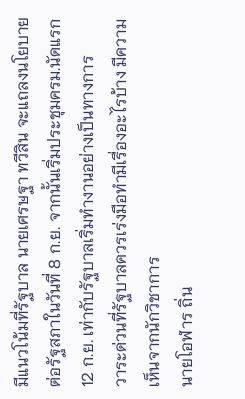มีแนวโน้มที่รัฐบาล นายเศรษฐา ทวีสิน จะแถลงนโยบายต่อรัฐสภาในวันที่ 8 ก.ย. จากนั้นเริ่มประชุมครม.นัดแรก 12 ก.ย. เท่ากับรัฐบาลเริ่มทำงานอย่างเป็นทางการ
วาระด่วนที่รัฐบาลควรเร่งมือทำมีเรื่องอะไรบ้าง มีความเห็นจากนักวิชาการ
นายโอฬาร ถิ่น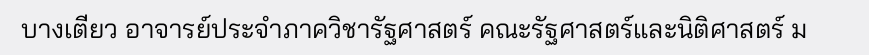บางเตียว อาจารย์ประจำภาควิชารัฐศาสตร์ คณะรัฐศาสตร์และนิติศาสตร์ ม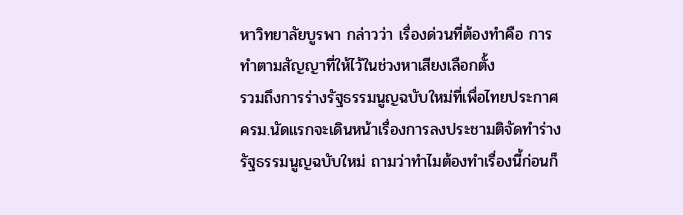หาวิทยาลัยบูรพา กล่าวว่า เรื่องด่วนที่ต้องทำคือ การทำตามสัญญาที่ให้ไว้ในช่วงหาเสียงเลือกตั้ง
รวมถึงการร่างรัฐธรรมนูญฉบับใหม่ที่เพื่อไทยประกาศ ครม.นัดแรกจะเดินหน้าเรื่องการลงประชามติจัดทำร่างรัฐธรรมนูญฉบับใหม่ ถามว่าทำไมต้องทำเรื่องนี้ก่อนก็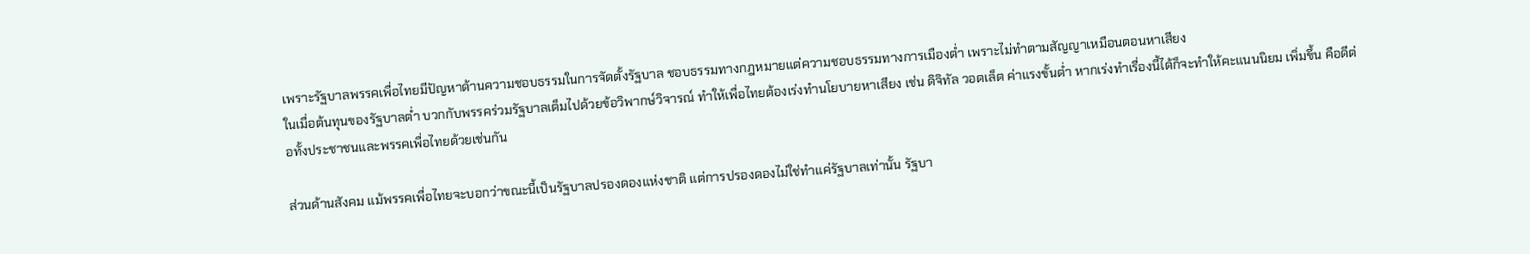เพราะรัฐบาลพรรคเพื่อไทยมีปัญหาด้านความชอบธรรมในการจัดตั้งรัฐบาล ชอบธรรมทางกฎหมายแต่ความชอบธรรมทางการเมืองต่ำ เพราะไม่ทำตามสัญญาเหมือนตอนหาเสียง
ในเมื่อต้นทุนของรัฐบาลต่ำ บวกกับพรรคร่วมรัฐบาลเต็มไปด้วยข้อวิพากษ์วิจารณ์ ทำให้เพื่อไทยต้องเร่งทำนโยบายหาเสียง เช่น ดิจิทัล วอตเล็ต ค่าแรงขั้นต่ำ หากเร่งทำเรื่องนี้ได้ก็จะทำให้คะแนนนิยม เพิ่มขึ้น คือดีต่อทั้งประชาชนและพรรคเพื่อไทยด้วยเช่นกัน

ส่วนด้านสังคม แม้พรรคเพื่อไทยจะบอกว่าขณะนี้เป็นรัฐบาลปรองดองแห่งชาติ แต่การปรองดองไม่ใช่ทำแค่รัฐบาลเท่านั้น รัฐบา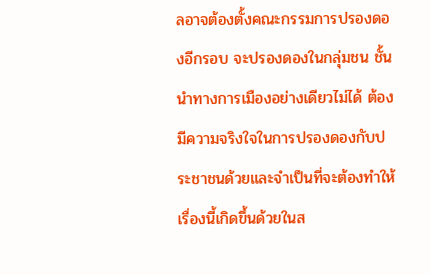ลอาจต้องตั้งคณะกรรมการปรองดองอีกรอบ จะปรองดองในกลุ่มชน ชั้นนำทางการเมืองอย่างเดียวไม่ได้ ต้องมีความจริงใจในการปรองดองกับประชาชนด้วยและจำเป็นที่จะต้องทำให้เรื่องนี้เกิดขึ้นด้วยในส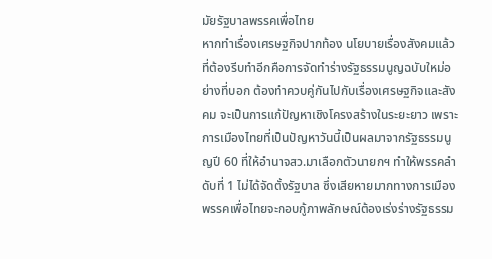มัยรัฐบาลพรรคเพื่อไทย
หากทำเรื่องเศรษฐกิจปากท้อง นโยบายเรื่องสังคมแล้ว ที่ต้องรีบทำอีกคือการจัดทำร่างรัฐธรรมนูญฉบับใหม่อย่างที่บอก ต้องทำควบคู่กันไปกับเรื่องเศรษฐกิจและสังคม จะเป็นการแก้ปัญหาเชิงโครงสร้างในระยะยาว เพราะการเมืองไทยที่เป็นปัญหาวันนี้เป็นผลมาจากรัฐธรรมนูญปี 60 ที่ให้อำนาจสว.มาเลือกตัวนายกฯ ทำให้พรรคลำดับที่ 1 ไม่ได้จัดตั้งรัฐบาล ซึ่งเสียหายมากทางการเมือง
พรรคเพื่อไทยจะกอบกู้ภาพลักษณ์ต้องเร่งร่างรัฐธรรม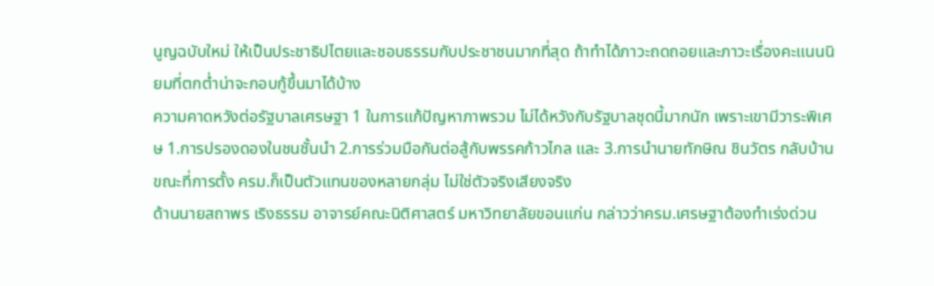นูญฉบับใหม่ ให้เป็นประชาธิปไตยและชอบธรรมกับประชาชนมากที่สุด ถ้าทำได้ภาวะถดถอยและภาวะเรื่องคะแนนนิยมที่ตกต่ำน่าจะกอบกู้ขึ้นมาได้บ้าง
ความคาดหวังต่อรัฐบาลเศรษฐา 1 ในการแก้ปัญหาภาพรวม ไม่ได้หวังกับรัฐบาลชุดนี้มากนัก เพราะเขามีวาระพิเศษ 1.การปรองดองในชนชั้นนำ 2.การร่วมมือกันต่อสู้กับพรรคก้าวไกล และ 3.การนำนายทักษิณ ชินวัตร กลับบ้าน ขณะที่การตั้ง ครม.ก็เป็นตัวแทนของหลายกลุ่ม ไม่ใช่ตัวจริงเสียงจริง
ด้านนายสถาพร เริงธรรม อาจารย์คณะนิติศาสตร์ มหาวิทยาลัยขอนแก่น กล่าวว่าครม.เศรษฐาต้องทำเร่งด่วน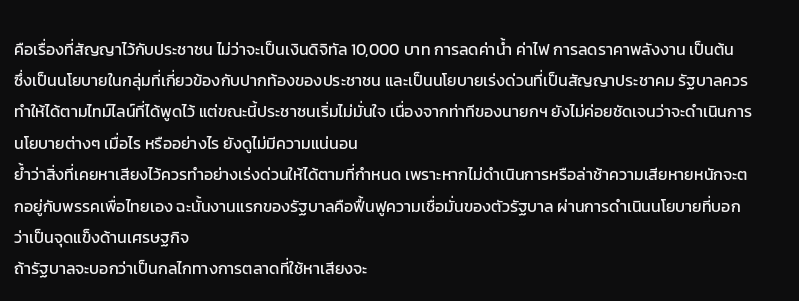คือเรื่องที่สัญญาไว้กับประชาชน ไม่ว่าจะเป็นเงินดิจิทัล 10,000 บาท การลดค่าน้ำ ค่าไฟ การลดราคาพลังงาน เป็นต้น
ซึ่งเป็นนโยบายในกลุ่มที่เกี่ยวข้องกับปากท้องของประชาชน และเป็นนโยบายเร่งด่วนที่เป็นสัญญาประชาคม รัฐบาลควรทำให้ได้ตามไทม์ไลน์ที่ได้พูดไว้ แต่ขณะนี้ประชาชนเริ่มไม่มั่นใจ เนื่องจากท่าทีของนายกฯ ยังไม่ค่อยชัดเจนว่าจะดำเนินการนโยบายต่างๆ เมื่อไร หรืออย่างไร ยังดูไม่มีความแน่นอน
ย้ำว่าสิ่งที่เคยหาเสียงไว้ควรทำอย่างเร่งด่วนให้ได้ตามที่กำหนด เพราะหากไม่ดำเนินการหรือล่าช้าความเสียหายหนักจะตกอยู่กับพรรคเพื่อไทยเอง ฉะนั้นงานแรกของรัฐบาลคือฟื้นฟูความเชื่อมั่นของตัวรัฐบาล ผ่านการดำเนินนโยบายที่บอกว่าเป็นจุดแข็งด้านเศรษฐกิจ
ถ้ารัฐบาลจะบอกว่าเป็นกลไกทางการตลาดที่ใช้หาเสียงจะ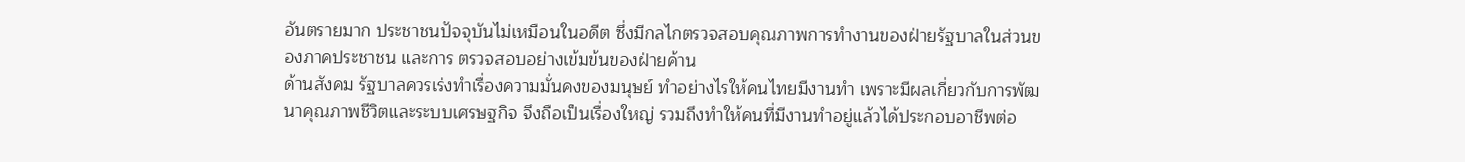อันตรายมาก ประชาชนปัจจุบันไม่เหมือนในอดีต ซึ่งมีกลไกตรวจสอบคุณภาพการทำงานของฝ่ายรัฐบาลในส่วนของภาคประชาชน และการ ตรวจสอบอย่างเข้มข้นของฝ่ายค้าน
ด้านสังคม รัฐบาลควรเร่งทำเรื่องความมั่นคงของมนุษย์ ทำอย่างไรให้คนไทยมีงานทำ เพราะมีผลเกี่ยวกับการพัฒนาคุณภาพชีวิตและระบบเศรษฐกิจ จึงถือเป็นเรื่องใหญ่ รวมถึงทำให้คนที่มีงานทำอยู่แล้วได้ประกอบอาชีพต่อ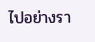ไปอย่างรา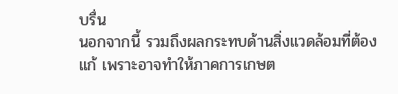บรื่น
นอกจากนี้ รวมถึงผลกระทบด้านสิ่งแวดล้อมที่ต้องแก้ เพราะอาจทำให้ภาคการเกษต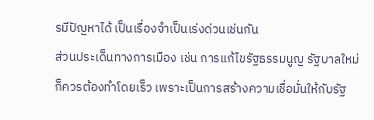รมีปัญหาได้ เป็นเรื่องจำเป็นเร่งด่วนเช่นกัน
ส่วนประเด็นทางการเมือง เช่น การแก้ไขรัฐธรรมนูญ รัฐบาลใหม่ก็ควรต้องทำโดยเร็ว เพราะเป็นการสร้างความเชื่อมั่นให้กับรัฐ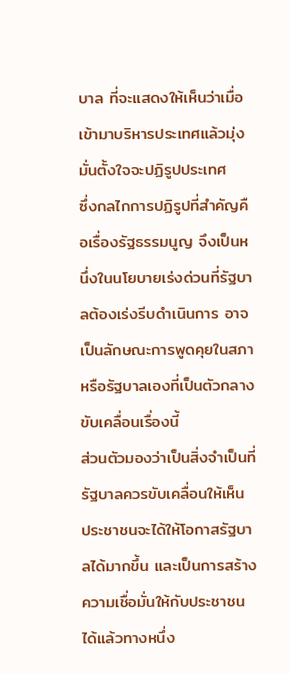บาล ที่จะแสดงให้เห็นว่าเมื่อเข้ามาบริหารประเทศแล้วมุ่งมั่นตั้งใจจะปฏิรูปประเทศ
ซึ่งกลไกการปฏิรูปที่สำคัญคือเรื่องรัฐธรรมนูญ จึงเป็นหนึ่งในนโยบายเร่งด่วนที่รัฐบาลต้องเร่งรีบดำเนินการ อาจเป็นลักษณะการพูดคุยในสภา หรือรัฐบาลเองที่เป็นตัวกลางขับเคลื่อนเรื่องนี้
ส่วนตัวมองว่าเป็นสิ่งจำเป็นที่รัฐบาลควรขับเคลื่อนให้เห็น ประชาชนจะได้ให้โอกาสรัฐบาลได้มากขึ้น และเป็นการสร้างความเชื่อมั่นให้กับประชาชนได้แล้วทางหนึ่ง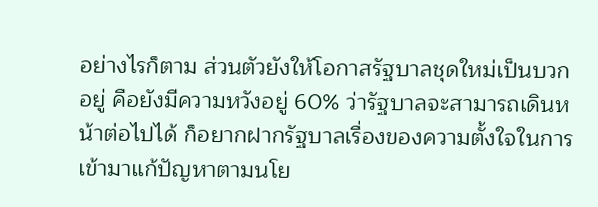อย่างไรก็ตาม ส่วนตัวยังให้โอกาสรัฐบาลชุดใหม่เป็นบวกอยู่ คือยังมีความหวังอยู่ 60% ว่ารัฐบาลจะสามารถเดินหน้าต่อไปได้ ก็อยากฝากรัฐบาลเรื่องของความตั้งใจในการเข้ามาแก้ปัญหาตามนโย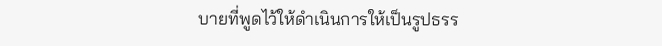บายที่พูดไว้ให้ดำเนินการให้เป็นรูปธรร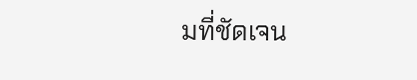มที่ชัดเจน